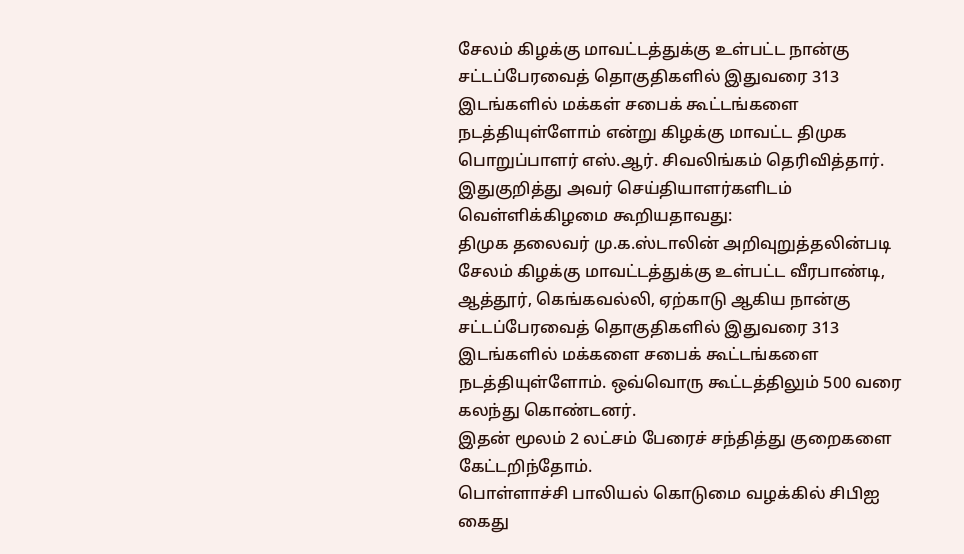சேலம் கிழக்கு மாவட்டத்துக்கு உள்பட்ட நான்கு சட்டப்பேரவைத் தொகுதிகளில் இதுவரை 313 இடங்களில் மக்கள் சபைக் கூட்டங்களை நடத்தியுள்ளோம் என்று கிழக்கு மாவட்ட திமுக பொறுப்பாளர் எஸ்.ஆர். சிவலிங்கம் தெரிவித்தார்.
இதுகுறித்து அவர் செய்தியாளர்களிடம் வெள்ளிக்கிழமை கூறியதாவது:
திமுக தலைவர் மு.க.ஸ்டாலின் அறிவுறுத்தலின்படி சேலம் கிழக்கு மாவட்டத்துக்கு உள்பட்ட வீரபாண்டி, ஆத்தூர், கெங்கவல்லி, ஏற்காடு ஆகிய நான்கு சட்டப்பேரவைத் தொகுதிகளில் இதுவரை 313 இடங்களில் மக்களை சபைக் கூட்டங்களை நடத்தியுள்ளோம். ஒவ்வொரு கூட்டத்திலும் 500 வரை கலந்து கொண்டனர்.
இதன் மூலம் 2 லட்சம் பேரைச் சந்தித்து குறைகளை கேட்டறிந்தோம்.
பொள்ளாச்சி பாலியல் கொடுமை வழக்கில் சிபிஐ கைது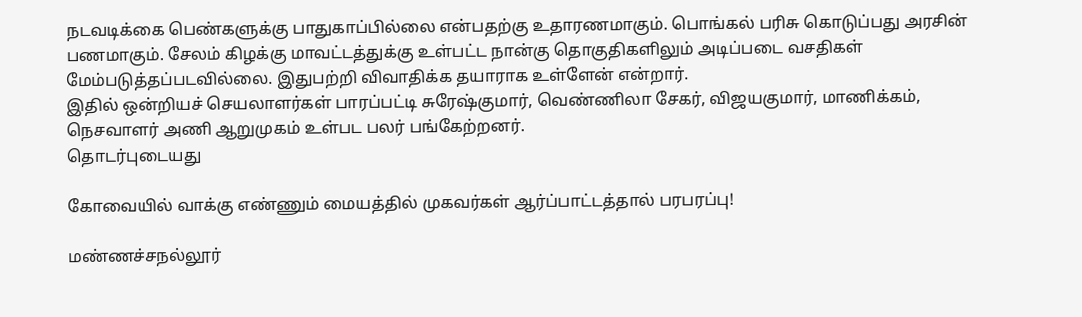நடவடிக்கை பெண்களுக்கு பாதுகாப்பில்லை என்பதற்கு உதாரணமாகும். பொங்கல் பரிசு கொடுப்பது அரசின் பணமாகும். சேலம் கிழக்கு மாவட்டத்துக்கு உள்பட்ட நான்கு தொகுதிகளிலும் அடிப்படை வசதிகள் மேம்படுத்தப்படவில்லை. இதுபற்றி விவாதிக்க தயாராக உள்ளேன் என்றார்.
இதில் ஒன்றியச் செயலாளர்கள் பாரப்பட்டி சுரேஷ்குமார், வெண்ணிலா சேகர், விஜயகுமார், மாணிக்கம், நெசவாளர் அணி ஆறுமுகம் உள்பட பலர் பங்கேற்றனர்.
தொடர்புடையது

கோவையில் வாக்கு எண்ணும் மையத்தில் முகவர்கள் ஆர்ப்பாட்டத்தால் பரபரப்பு!

மண்ணச்சநல்லூர்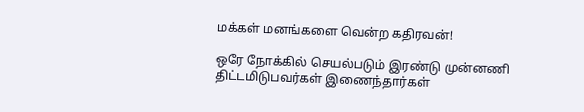மக்கள் மனங்களை வென்ற கதிரவன்!

ஒரே நோக்கில் செயல்படும் இரண்டு முன்னணி திட்டமிடுபவர்கள் இணைந்தார்கள்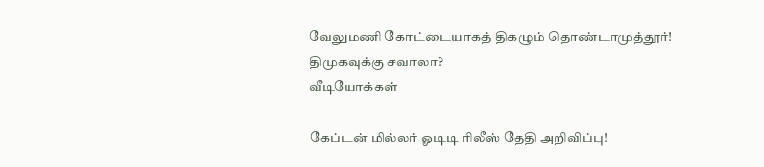வேலுமணி கோட்டையாகத் திகழும் தொண்டாமுத்தூர்! திமுகவுக்கு சவாலா?
வீடியோக்கள்

கேப்டன் மில்லர் ஓடிடி ரிலீஸ் தேதி அறிவிப்பு!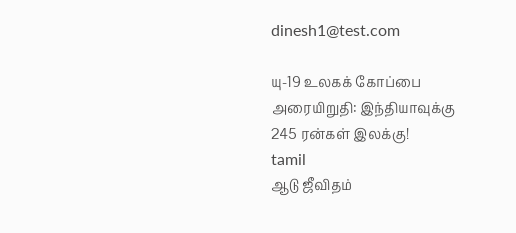dinesh1@test.com

யு-19 உலகக் கோப்பை அரையிறுதி: இந்தியாவுக்கு 245 ரன்கள் இலக்கு!
tamil
ஆடு ஜீவிதம்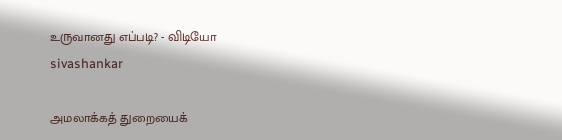உருவானது எப்படி? - விடியோ
sivashankar

அமலாக்கத் துறையைக்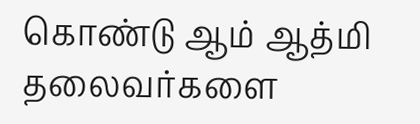கொண்டு ஆம் ஆத்மி தலைவர்களை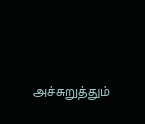அச்சுறுத்தும்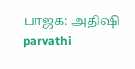பாஜக: அதிஷி
parvathi